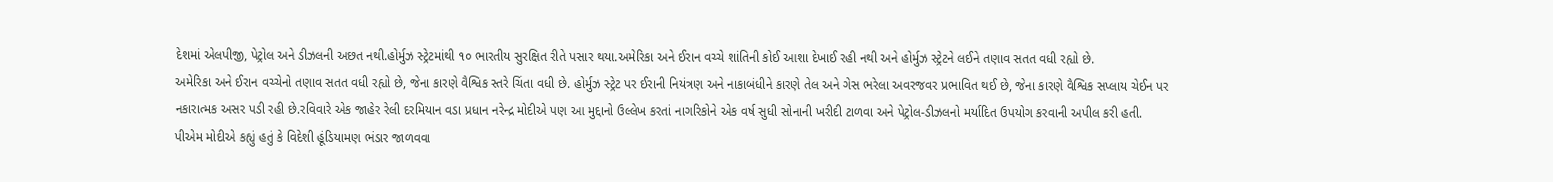દેશમાં એલપીજી, પેટ્રોલ અને ડીઝલની અછત નથી.હોર્મુઝ સ્ટ્રેટમાંથી ૧૦ ભારતીય સુરક્ષિત રીતે પસાર થયા.અમેરિકા અને ઈરાન વચ્ચે શાંતિની કોઈ આશા દેખાઈ રહી નથી અને હોર્મુઝ સ્ટ્રેટને લઈને તણાવ સતત વધી રહ્યો છે.
અમેરિકા અને ઈરાન વચ્ચેનો તણાવ સતત વધી રહ્યો છે, જેના કારણે વૈશ્વિક સ્તરે ચિંતા વધી છે. હોર્મુઝ સ્ટ્રેટ પર ઈરાની નિયંત્રણ અને નાકાબંધીને કારણે તેલ અને ગેસ ભરેલા અવરજવર પ્રભાવિત થઈ છે, જેના કારણે વૈશ્વિક સપ્લાય ચેઈન પર નકારાત્મક અસર પડી રહી છે.રવિવારે એક જાહેર રેલી દરમિયાન વડા પ્રધાન નરેન્દ્ર મોદીએ પણ આ મુદ્દાનો ઉલ્લેખ કરતાં નાગરિકોને એક વર્ષ સુધી સોનાની ખરીદી ટાળવા અને પેટ્રોલ-ડીઝલનો મર્યાદિત ઉપયોગ કરવાની અપીલ કરી હતી. પીએમ મોદીએ કહ્યું હતું કે વિદેશી હૂંડિયામણ ભંડાર જાળવવા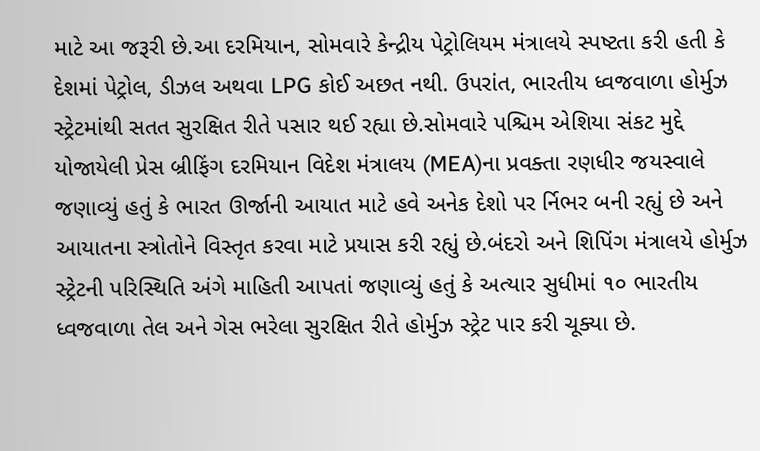માટે આ જરૂરી છે.આ દરમિયાન, સોમવારે કેન્દ્રીય પેટ્રોલિયમ મંત્રાલયે સ્પષ્ટતા કરી હતી કે દેશમાં પેટ્રોલ, ડીઝલ અથવા LPG કોઈ અછત નથી. ઉપરાંત, ભારતીય ધ્વજવાળા હોર્મુઝ સ્ટ્રેટમાંથી સતત સુરક્ષિત રીતે પસાર થઈ રહ્યા છે.સોમવારે પશ્ચિમ એશિયા સંકટ મુદ્દે યોજાયેલી પ્રેસ બ્રીફિંગ દરમિયાન વિદેશ મંત્રાલય (MEA)ના પ્રવક્તા રણધીર જયસ્વાલે જણાવ્યું હતું કે ભારત ઊર્જાની આયાત માટે હવે અનેક દેશો પર ર્નિભર બની રહ્યું છે અને આયાતના સ્ત્રોતોને વિસ્તૃત કરવા માટે પ્રયાસ કરી રહ્યું છે.બંદરો અને શિપિંગ મંત્રાલયે હોર્મુઝ સ્ટ્રેટની પરિસ્થિતિ અંગે માહિતી આપતાં જણાવ્યું હતું કે અત્યાર સુધીમાં ૧૦ ભારતીય ધ્વજવાળા તેલ અને ગેસ ભરેલા સુરક્ષિત રીતે હોર્મુઝ સ્ટ્રેટ પાર કરી ચૂક્યા છે.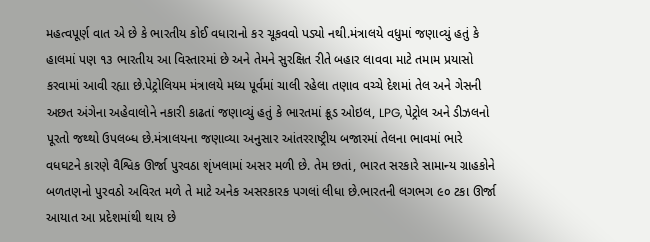મહત્વપૂર્ણ વાત એ છે કે ભારતીય કોઈ વધારાનો કર ચૂકવવો પડ્યો નથી.મંત્રાલયે વધુમાં જણાવ્યું હતું કે હાલમાં પણ ૧૩ ભારતીય આ વિસ્તારમાં છે અને તેમને સુરક્ષિત રીતે બહાર લાવવા માટે તમામ પ્રયાસો કરવામાં આવી રહ્યા છે.પેટ્રોલિયમ મંત્રાલયે મધ્ય પૂર્વમાં ચાલી રહેલા તણાવ વચ્ચે દેશમાં તેલ અને ગેસની અછત અંગેના અહેવાલોને નકારી કાઢતાં જણાવ્યું હતું કે ભારતમાં ક્રૂડ ઓઇલ, LPG, પેટ્રોલ અને ડીઝલનો પૂરતો જથ્થો ઉપલબ્ધ છે.મંત્રાલયના જણાવ્યા અનુસાર આંતરરાષ્ટ્રીય બજારમાં તેલના ભાવમાં ભારે વધઘટને કારણે વૈશ્વિક ઊર્જા પુરવઠા શૃંખલામાં અસર મળી છે. તેમ છતાં, ભારત સરકારે સામાન્ય ગ્રાહકોને બળતણનો પુરવઠો અવિરત મળે તે માટે અનેક અસરકારક પગલાં લીધા છે.ભારતની લગભગ ૯૦ ટકા ઊર્જા આયાત આ પ્રદેશમાંથી થાય છે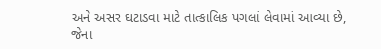અને અસર ઘટાડવા માટે તાત્કાલિક પગલાં લેવામાં આવ્યા છે, જેના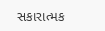સકારાત્મક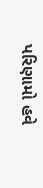પરિણામો હવે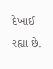દેખાઈ રહ્યા છે.